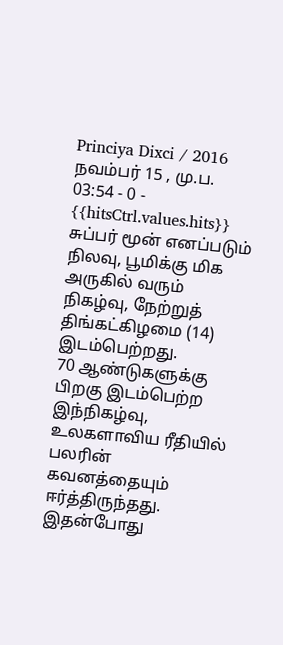Princiya Dixci / 2016 நவம்பர் 15 , மு.ப. 03:54 - 0 - {{hitsCtrl.values.hits}}
சுப்பர் மூன் எனப்படும் நிலவு, பூமிக்கு மிக அருகில் வரும் நிகழ்வு, நேற்றுத் திங்கட்கிழமை (14) இடம்பெற்றது.
70 ஆண்டுகளுக்கு பிறகு இடம்பெற்ற இந்நிகழ்வு, உலகளாவிய ரீதியில் பலரின் கவனத்தையும் ஈர்த்திருந்தது. இதன்போது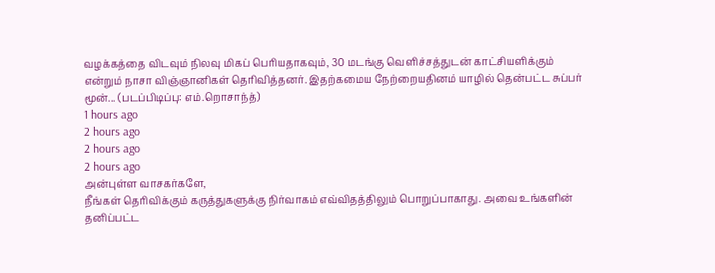வழக்கத்தை விடவும் நிலவு மிகப் பெரியதாகவும், 30 மடங்கு வெளிச்சத்துடன் காட்சியளிக்கும் என்றும் நாசா விஞ்ஞானிகள் தெரிவித்தனர். இதற்கமைய நேற்றையதினம் யாழில் தென்பட்ட சுப்பர் மூன்... (படப்பிடிப்பு: எம்.றொசாந்த்)
1 hours ago
2 hours ago
2 hours ago
2 hours ago
அன்புள்ள வாசகர்களே,
நீங்கள் தெரிவிக்கும் கருத்துகளுக்கு நிர்வாகம் எவ்விதத்திலும் பொறுப்பாகாது. அவை உங்களின் தனிப்பட்ட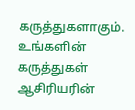கருத்துகளாகும். உங்களின் கருத்துகள் ஆசிரியரின்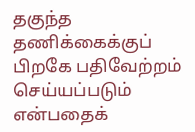தகுந்த தணிக்கைக்குப் பிறகே பதிவேற்றம் செய்யப்படும் என்பதைக்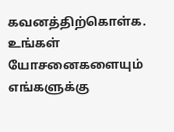கவனத்திற்கொள்க. உங்கள் யோசனைகளையும் எங்களுக்கு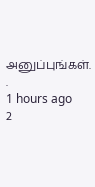அனுப்புங்கள். .
1 hours ago
2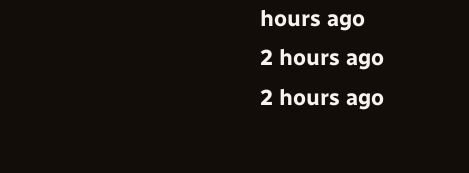hours ago
2 hours ago
2 hours ago